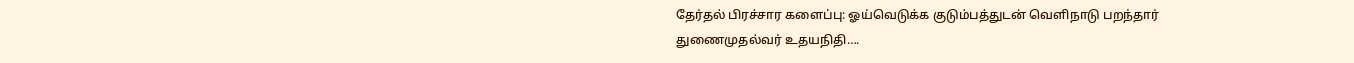தேர்தல் பிரச்சார களைப்பு: ஓய்வெடுக்க குடும்பத்துடன் வெளிநாடு பறந்தார் துணைமுதல்வர் உதயநிதி….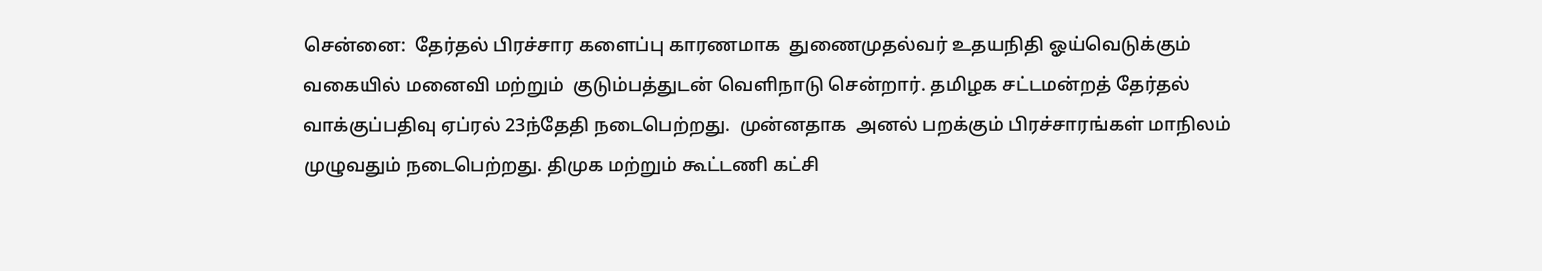சென்னை:  தேர்தல் பிரச்சார களைப்பு காரணமாக  துணைமுதல்வர் உதயநிதி ஓய்வெடுக்கும் வகையில் மனைவி மற்றும்  குடும்பத்துடன் வெளிநாடு சென்றார். தமிழக சட்டமன்றத் தேர்தல் வாக்குப்பதிவு ஏப்ரல் 23ந்தேதி நடைபெற்றது.  முன்னதாக  அனல் பறக்கும் பிரச்சாரங்கள் மாநிலம் முழுவதும் நடைபெற்றது. திமுக மற்றும் கூட்டணி கட்சி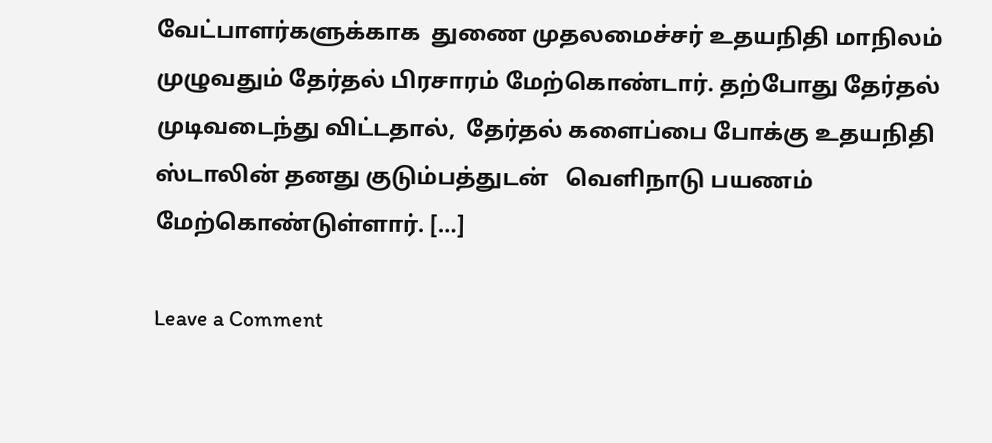வேட்பாளர்களுக்காக  துணை முதலமைச்சர் உதயநிதி மாநிலம் முழுவதும் தேர்தல் பிரசாரம் மேற்கொண்டார். தற்போது தேர்தல் முடிவடைந்து விட்டதால்,  தேர்தல் களைப்பை போக்கு உதயநிதி ஸ்டாலின் தனது குடும்பத்துடன்   வெளிநாடு பயணம் மேற்கொண்டுள்ளார். […]

Leave a Comment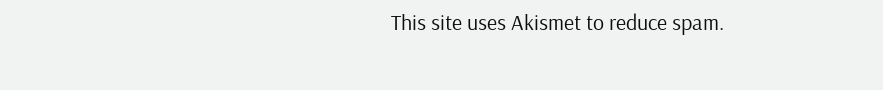This site uses Akismet to reduce spam.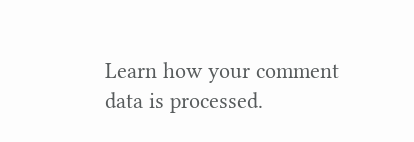Learn how your comment data is processed.